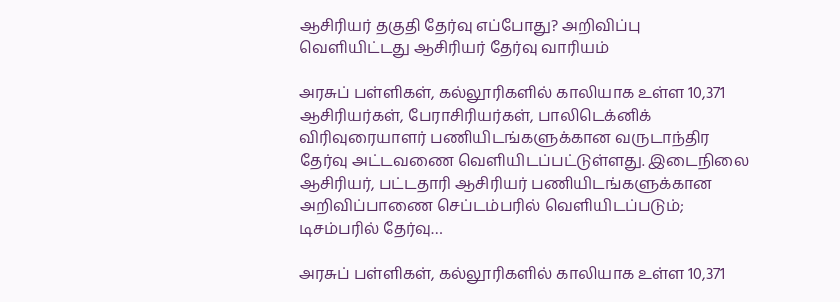ஆசிரியர் தகுதி தேர்வு எப்போது? அறிவிப்பு வெளியிட்டது ஆசிரியர் தேர்வு வாரியம்

அரசுப் பள்ளிகள், கல்லூரிகளில் காலியாக உள்ள 10,371 ஆசிரியர்கள், பேராசிரியர்கள், பாலிடெக்னிக் விரிவுரையாளர் பணியிடங்களுக்கான வருடாந்திர தேர்வு அட்டவணை வெளியிடப்பட்டுள்ளது. இடைநிலை ஆசிரியர், பட்டதாரி ஆசிரியர் பணியிடங்களுக்கான அறிவிப்பாணை செப்டம்பரில் வெளியிடப்படும்; டிசம்பரில் தேர்வு…

அரசுப் பள்ளிகள், கல்லூரிகளில் காலியாக உள்ள 10,371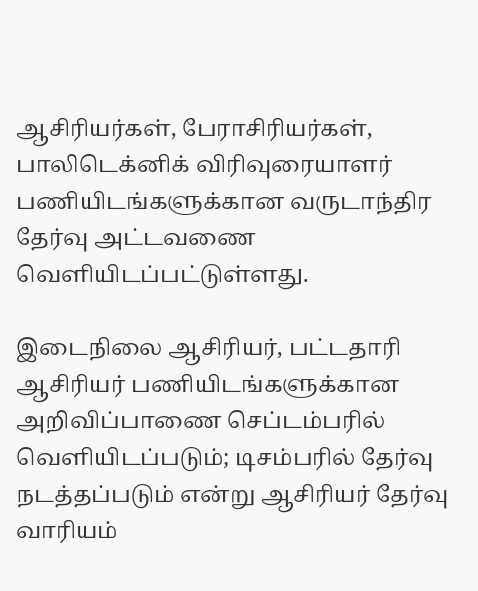ஆசிரியர்கள், பேராசிரியர்கள், பாலிடெக்னிக் விரிவுரையாளர் பணியிடங்களுக்கான வருடாந்திர தேர்வு அட்டவணை வெளியிடப்பட்டுள்ளது.

இடைநிலை ஆசிரியர், பட்டதாரி ஆசிரியர் பணியிடங்களுக்கான அறிவிப்பாணை செப்டம்பரில் வெளியிடப்படும்; டிசம்பரில் தேர்வு நடத்தப்படும் என்று ஆசிரியர் தேர்வு வாரியம்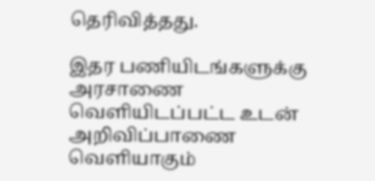தெரிவித்தது.

இதர பணியிடங்களுக்கு அரசாணை வெளியிடப்பட்ட உடன் அறிவிப்பாணை வெளியாகும்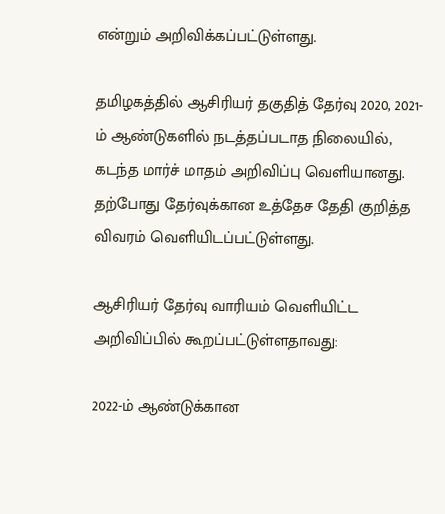என்றும் அறிவிக்கப்பட்டுள்ளது.

தமிழகத்தில் ஆசிரியர் தகுதித் தேர்வு 2020, 2021-ம் ஆண்டுகளில் நடத்தப்படாத நிலையில், கடந்த மார்ச் மாதம் அறிவிப்பு வெளியானது. தற்போது தேர்வுக்கான உத்தேச தேதி குறித்த விவரம் வெளியிடப்பட்டுள்ளது.

ஆசிரியர் தேர்வு வாரியம் வெளியிட்ட அறிவிப்பில் கூறப்பட்டுள்ளதாவது:

2022-ம் ஆண்டுக்கான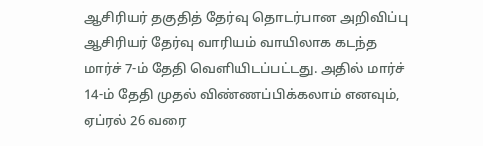ஆசிரியர் தகுதித் தேர்வு தொடர்பான அறிவிப்பு ஆசிரியர் தேர்வு வாரியம் வாயிலாக கடந்த மார்ச் 7-ம் தேதி வெளியிடப்பட்டது. அதில் மார்ச் 14-ம் தேதி முதல் விண்ணப்பிக்கலாம் எனவும், ஏப்ரல் 26 வரை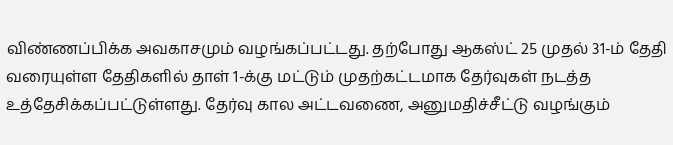விண்ணப்பிக்க அவகாசமும் வழங்கப்பட்டது. தற்போது ஆகஸ்ட் 25 முதல் 31-ம் தேதி வரையுள்ள தேதிகளில் தாள் 1-க்கு மட்டும் முதற்கட்டமாக தேர்வுகள் நடத்த உத்தேசிக்கப்பட்டுள்ளது. தேர்வு கால அட்டவணை, அனுமதிச்சீட்டு வழங்கும்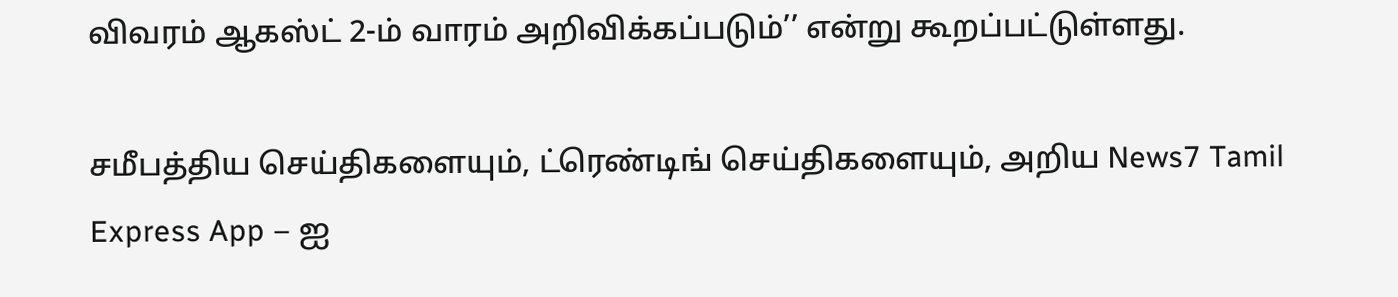விவரம் ஆகஸ்ட் 2-ம் வாரம் அறிவிக்கப்படும்’’ என்று கூறப்பட்டுள்ளது.

சமீபத்திய செய்திகளையும், ட்ரெண்டிங் செய்திகளையும், அறிய News7 Tamil Express App – ஐ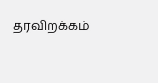தரவிறக்கம்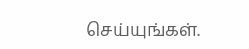செய்யுங்கள்.